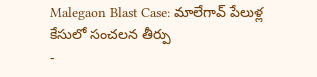Malegaon Blast Case: మాలేగావ్ పేలుళ్ల కేసులో సంచలన తీర్పు
-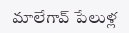మాలేగావ్ పేలుళ్ల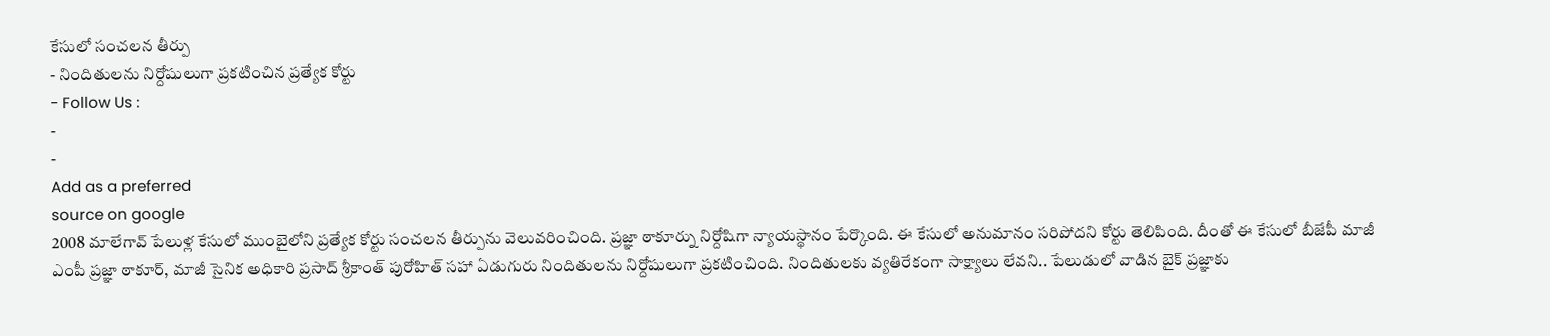కేసులో సంచలన తీర్పు
- నిందితులను నిర్దోషులుగా ప్రకటించిన ప్రత్యేక కోర్టు
- Follow Us :
-
-
Add as a preferred
source on google
2008 మాలేగావ్ పేలుళ్ల కేసులో ముంబైలోని ప్రత్యేక కోర్టు సంచలన తీర్పును వెలువరించింది. ప్రజ్ఞా ఠాకూర్ను నిర్దోషిగా న్యాయస్థానం పేర్కొంది. ఈ కేసులో అనుమానం సరిపోదని కోర్టు తెలిపింది. దీంతో ఈ కేసులో బీజేపీ మాజీ ఎంపీ ప్రజ్ఞా ఠాకూర్, మాజీ సైనిక అధికారి ప్రసాద్ శ్రీకాంత్ పురోహిత్ సహా ఏడుగురు నిందితులను నిర్దోషులుగా ప్రకటించింది. నిందితులకు వ్యతిరేకంగా సాక్ష్యాలు లేవని.. పేలుడులో వాడిన బైక్ ప్రజ్ఞాకు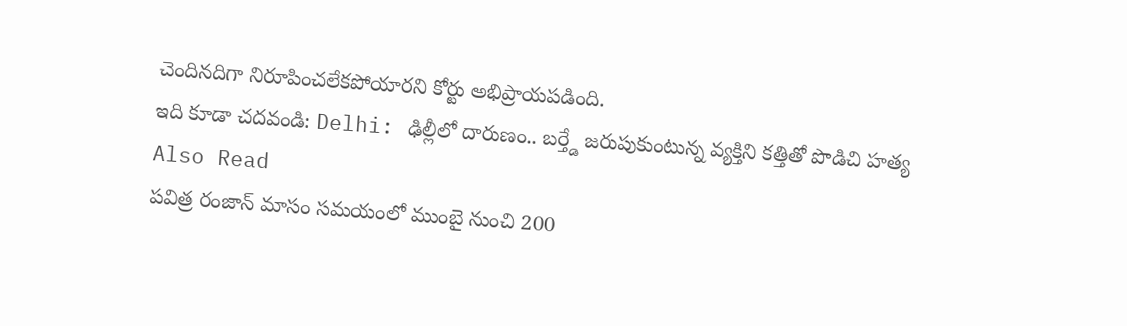చెందినదిగా నిరూపించలేకపోయారని కోర్టు అభిప్రాయపడింది.
ఇది కూడా చదవండి: Delhi: ఢిల్లీలో దారుణం.. బర్త్డే జరుపుకుంటున్న వ్యక్తిని కత్తితో పొడిచి హత్య
Also Read
పవిత్ర రంజాన్ మాసం సమయంలో ముంబై నుంచి 200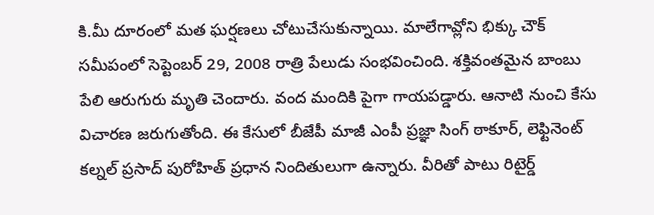కి.మీ దూరంలో మత ఘర్షణలు చోటుచేసుకున్నాయి. మాలేగావ్లోని భిక్కు చౌక్ సమీపంలో సెప్టెంబర్ 29, 2008 రాత్రి పేలుడు సంభవించింది. శక్తివంతమైన బాంబు పేలి ఆరుగురు మృతి చెందారు. వంద మందికి పైగా గాయపడ్డారు. ఆనాటి నుంచి కేసు విచారణ జరుగుతోంది. ఈ కేసులో బీజేపీ మాజీ ఎంపీ ప్రజ్ఞా సింగ్ ఠాకూర్, లెఫ్టినెంట్ కల్నల్ ప్రసాద్ పురోహిత్ ప్రధాన నిందితులుగా ఉన్నారు. వీరితో పాటు రిటైర్డ్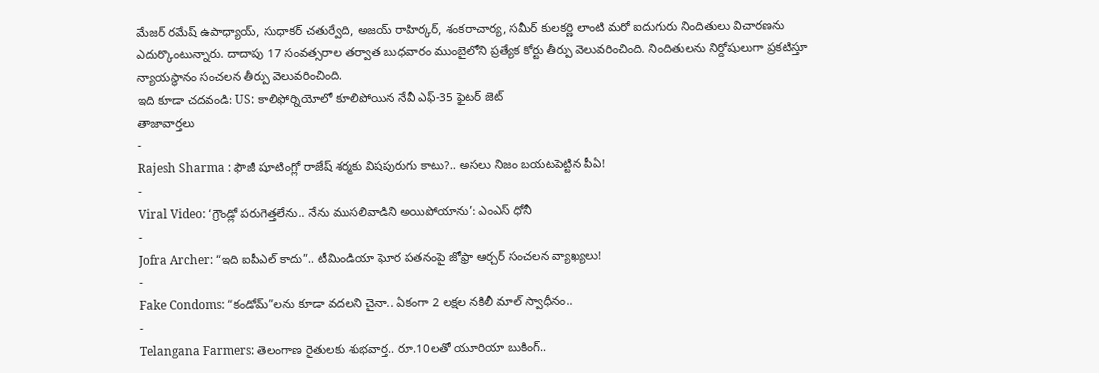మేజర్ రమేష్ ఉపాధ్యాయ్, సుధాకర్ చతుర్వేది, అజయ్ రాహిర్కర్, శంకరాచార్య, సమీర్ కులకర్ణి లాంటి మరో ఐదుగురు నిందితులు విచారణను ఎదుర్కొంటున్నారు. దాదాపు 17 సంవత్సరాల తర్వాత బుధవారం ముంబైలోని ప్రత్యేక కోర్టు తీర్పు వెలువరించింది. నిందితులను నిర్దోషులుగా ప్రకటిస్తూ న్యాయస్థానం సంచలన తీర్పు వెలువరించింది.
ఇది కూడా చదవండి: US: కాలిఫోర్నియోలో కూలిపోయిన నేవీ ఎఫ్-35 ఫైటర్ జెట్
తాజావార్తలు
-
Rajesh Sharma : ఫౌజీ షూటింగ్లో రాజేష్ శర్మకు విషపురుగు కాటు?.. అసలు నిజం బయటపెట్టిన పీఏ!
-
Viral Video: ‘గ్రౌండ్లో పరుగెత్తలేను.. నేను ముసలివాడిని అయిపోయాను’: ఎంఎస్ ధోనీ
-
Jofra Archer: “ఇది ఐపీఎల్ కాదు”.. టీమిండియా ఘోర పతనంపై జోఫ్రా ఆర్చర్ సంచలన వ్యాఖ్యలు!
-
Fake Condoms: “కండోమ్”లను కూడా వదలని చైనా.. ఏకంగా 2 లక్షల నకిలీ మాల్ స్వాధీనం..
-
Telangana Farmers: తెలంగాణ రైతులకు శుభవార్త.. రూ.10లతో యూరియా బుకింగ్..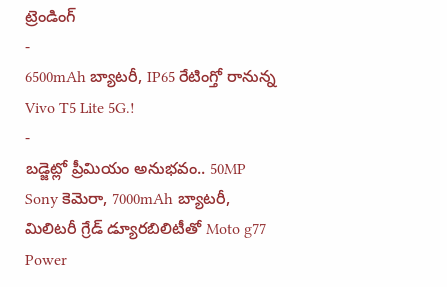ట్రెండింగ్
-
6500mAh బ్యాటరీ, IP65 రేటింగ్తో రానున్న Vivo T5 Lite 5G.!
-
బడ్జెట్లో ప్రీమియం అనుభవం.. 50MP Sony కెమెరా, 7000mAh బ్యాటరీ, మిలిటరీ గ్రేడ్ డ్యూరబిలిటీతో Moto g77 Power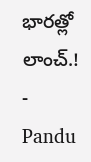భారత్లో లాంచ్.!
-
Pandu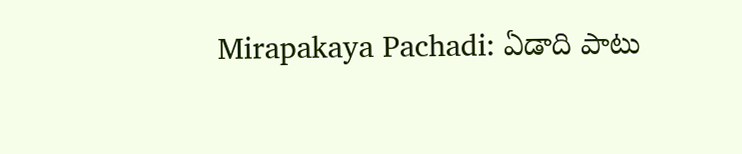Mirapakaya Pachadi: ఏడాది పాటు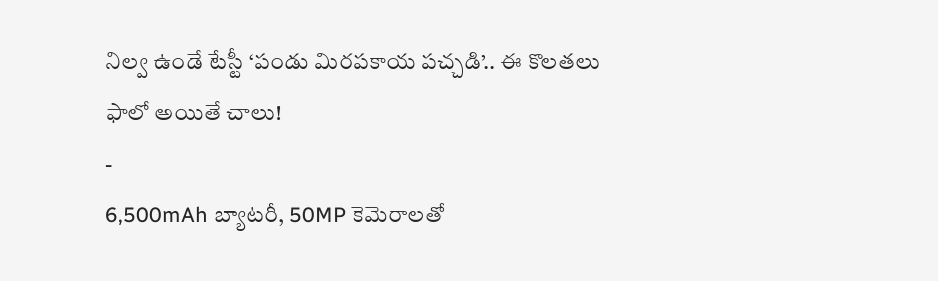నిల్వ ఉండే టేస్టీ ‘పండు మిరపకాయ పచ్చడి’.. ఈ కొలతలు ఫాలో అయితే చాలు!
-
6,500mAh బ్యాటరీ, 50MP కెమెరాలతో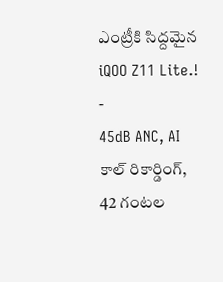ఎంట్రీకి సిద్దమైన iQOO Z11 Lite.!
-
45dB ANC, AI కాల్ రికార్డింగ్, 42 గంటల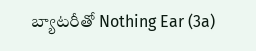బ్యాటరీతో Nothing Ear (3a)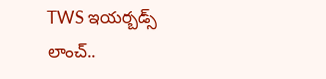TWS ఇయర్బడ్స్ లాంచ్..